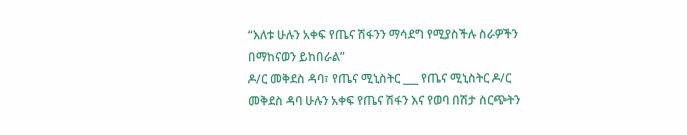“እለቱ ሁሉን አቀፍ የጤና ሽፋንን ማሳደግ የሚያስችሉ ስራዎችን በማከናወን ይከበራል”
ዶ/ር መቅደስ ዳባ፣ የጤና ሚኒስትር ___ የጤና ሚኒስትር ዶ/ር መቅደስ ዳባ ሁሉን አቀፍ የጤና ሽፋን እና የወባ በሽታ ስርጭትን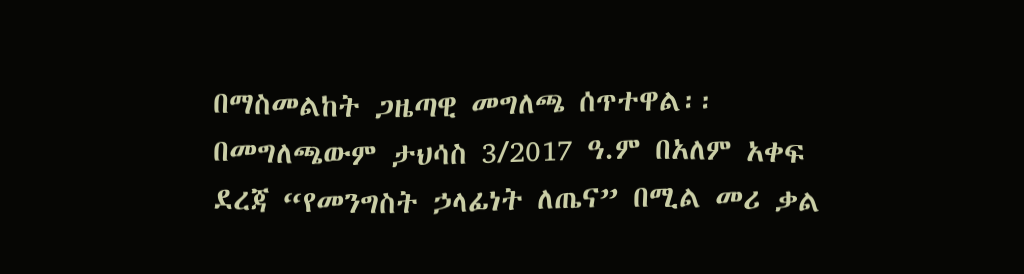በማስመልከት ጋዜጣዊ መግለጫ ሰጥተዋል፡፡ በመግለጫውም ታህሳስ 3/2017 ዓ.ም በአለም አቀፍ ደረጃ “የመንግስት ኃላፊነት ለጤና” በሚል መሪ ቃል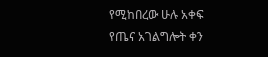የሚከበረው ሁሉ አቀፍ የጤና አገልግሎት ቀን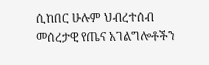ሲከበር ሁሉም ህብረተሰብ መሰረታዊ የጤና አገልግሎቶችን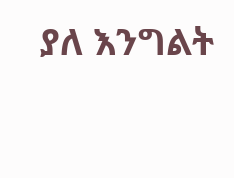ያለ እንግልት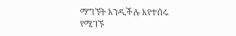ማግኘት እንዲችሉ እየተሰሩ የሚገኙ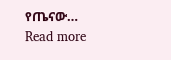የጤናው…
Read more